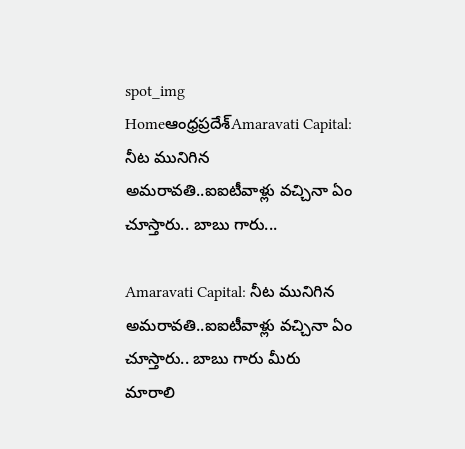spot_img
Homeఆంధ్రప్రదేశ్‌Amaravati Capital: నీట మునిగిన అమరావతి..ఐఐటీవాళ్లు వచ్చినా ఏం చూస్తారు.. బాబు గారు...

Amaravati Capital: నీట మునిగిన అమరావతి..ఐఐటీవాళ్లు వచ్చినా ఏం చూస్తారు.. బాబు గారు మీరు మారాలి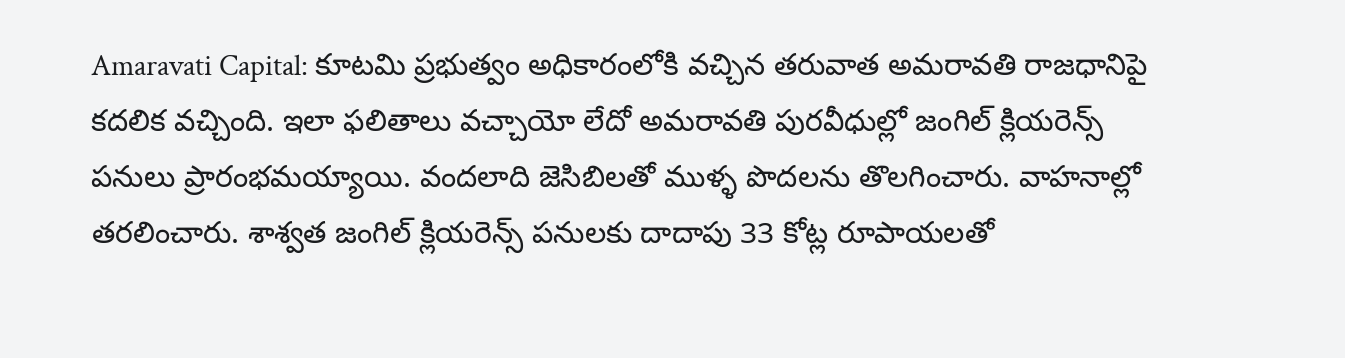Amaravati Capital: కూటమి ప్రభుత్వం అధికారంలోకి వచ్చిన తరువాత అమరావతి రాజధానిపై కదలిక వచ్చింది. ఇలా ఫలితాలు వచ్చాయో లేదో అమరావతి పురవీధుల్లో జంగిల్ క్లియరెన్స్ పనులు ప్రారంభమయ్యాయి. వందలాది జెసిబిలతో ముళ్ళ పొదలను తొలగించారు. వాహనాల్లో తరలించారు. శాశ్వత జంగిల్ క్లియరెన్స్ పనులకు దాదాపు 33 కోట్ల రూపాయలతో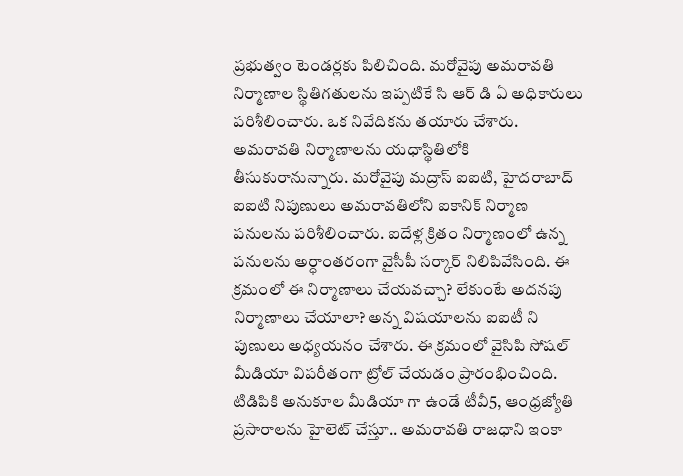ప్రభుత్వం టెండర్లకు పిలిచింది. మరోవైపు అమరావతి నిర్మాణాల స్థితిగతులను ఇప్పటికే సి ఆర్ డి ఏ అధికారులు పరిశీలించారు. ఒక నివేదికను తయారు చేశారు. అమరావతి నిర్మాణాలను యధాస్థితిలోకి తీసుకురానున్నారు. మరోవైపు మద్రాస్ ఐఐటి, హైదరాబాద్ ఐఐటి నిపుణులు అమరావతిలోని ఐకానిక్ నిర్మాణ పనులను పరిశీలించారు. ఐదేళ్ల క్రితం నిర్మాణంలో ఉన్న పనులను అర్ధాంతరంగా వైసీపీ సర్కార్ నిలిపివేసింది. ఈ క్రమంలో ఈ నిర్మాణాలు చేయవచ్చా? లేకుంటే అదనపు నిర్మాణాలు చేయాలా? అన్న విషయాలను ఐఐటీ ని పుణులు అధ్యయనం చేశారు. ఈ క్రమంలో వైసిపి సోషల్ మీడియా విపరీతంగా ట్రోల్ చేయడం ప్రారంభించింది. టిడిపికి అనుకూల మీడియా గా ఉండే టీవీ5, ఆంధ్రజ్యోతి ప్రసారాలను హైలెట్ చేస్తూ.. అమరావతి రాజధాని ఇంకా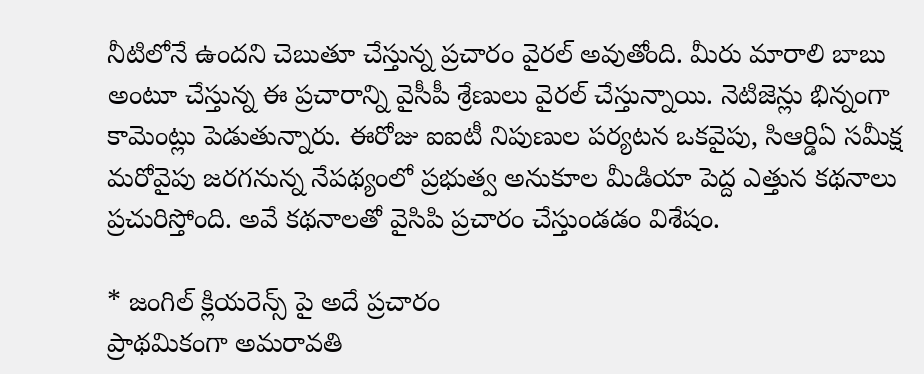నీటిలోనే ఉందని చెబుతూ చేస్తున్న ప్రచారం వైరల్ అవుతోంది. మీరు మారాలి బాబు అంటూ చేస్తున్న ఈ ప్రచారాన్ని వైసీపీ శ్రేణులు వైరల్ చేస్తున్నాయి. నెటిజెన్లు భిన్నంగా కామెంట్లు పెడుతున్నారు. ఈరోజు ఐఐటీ నిపుణుల పర్యటన ఒకవైపు, సిఆర్డిఏ సమీక్ష మరోవైపు జరగనున్న నేపథ్యంలో ప్రభుత్వ అనుకూల మీడియా పెద్ద ఎత్తున కథనాలు ప్రచురిస్తోంది. అవే కథనాలతో వైసిపి ప్రచారం చేస్తుండడం విశేషం.

* జంగిల్ క్లియరెన్స్ పై అదే ప్రచారం
ప్రాథమికంగా అమరావతి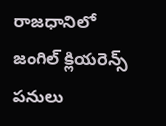రాజధానిలో జంగిల్ క్లియరెన్స్ పనులు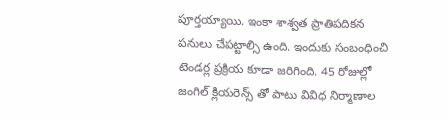పూర్తయ్యాయి. ఇంకా శాశ్వత ప్రాతిపదికన పనులు చేపట్టాల్సి ఉంది. ఇందుకు సంబంధించి టెండర్ల ప్రక్రియ కూడా జరిగింది. 45 రోజుల్లో జంగిల్ క్లియరెన్స్ తో పాటు వివిధ నిర్మాణాల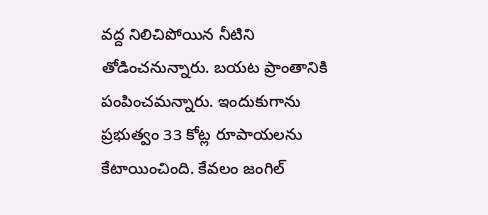వద్ద నిలిచిపోయిన నీటిని తోడించనున్నారు. బయట ప్రాంతానికి పంపించమన్నారు. ఇందుకుగాను ప్రభుత్వం 33 కోట్ల రూపాయలను కేటాయించింది. కేవలం జంగిల్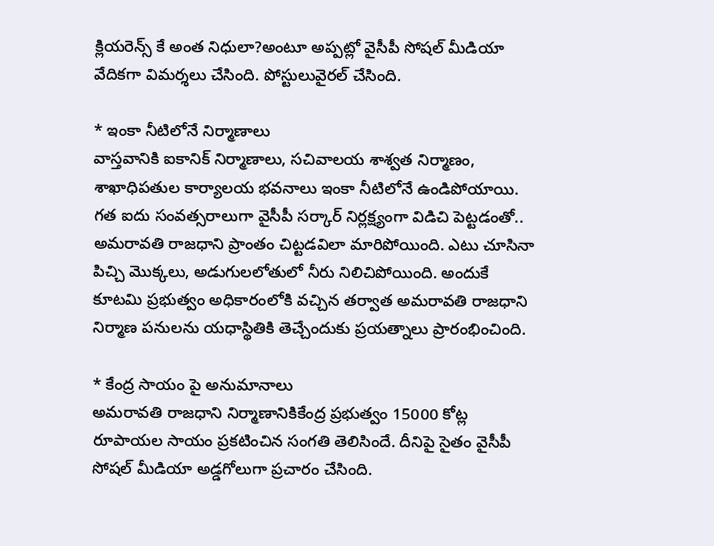క్లియరెన్స్ కే అంత నిధులా?అంటూ అప్పట్లో వైసీపీ సోషల్ మీడియా వేదికగా విమర్శలు చేసింది. పోస్టులువైరల్ చేసింది.

* ఇంకా నీటిలోనే నిర్మాణాలు
వాస్తవానికి ఐకానిక్ నిర్మాణాలు, సచివాలయ శాశ్వత నిర్మాణం, శాఖాధిపతుల కార్యాలయ భవనాలు ఇంకా నీటిలోనే ఉండిపోయాయి. గత ఐదు సంవత్సరాలుగా వైసీపీ సర్కార్ నిర్లక్ష్యంగా విడిచి పెట్టడంతో.. అమరావతి రాజధాని ప్రాంతం చిట్టడవిలా మారిపోయింది. ఎటు చూసినా పిచ్చి మొక్కలు, అడుగులలోతులో నీరు నిలిచిపోయింది. అందుకే కూటమి ప్రభుత్వం అధికారంలోకి వచ్చిన తర్వాత అమరావతి రాజధాని నిర్మాణ పనులను యధాస్థితికి తెచ్చేందుకు ప్రయత్నాలు ప్రారంభించింది.

* కేంద్ర సాయం పై అనుమానాలు
అమరావతి రాజధాని నిర్మాణానికికేంద్ర ప్రభుత్వం 15000 కోట్ల రూపాయల సాయం ప్రకటించిన సంగతి తెలిసిందే. దీనిపై సైతం వైసీపీ సోషల్ మీడియా అడ్డగోలుగా ప్రచారం చేసింది.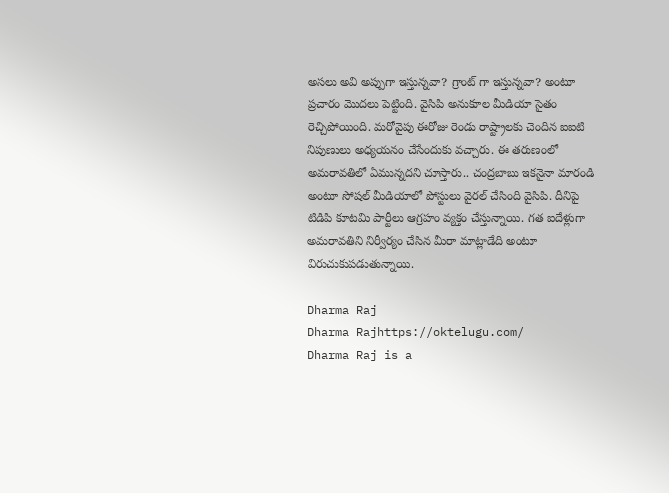అసలు అవి అప్పుగా ఇస్తున్నవా? గ్రాంట్ గా ఇస్తున్నవా? అంటూ ప్రచారం మొదలు పెట్టింది. వైసిపి అనుకూల మీడియా సైతం రెచ్చిపోయింది. మరోవైపు ఈరోజు రెండు రాష్ట్రాలకు చెందిన ఐఐటి నిపుణులు అధ్యయనం చేసేందుకు వచ్చారు. ఈ తరుణంలో అమరావతిలో ఏమున్నదని చూస్తారు.. చంద్రబాబు ఇకనైనా మారండి అంటూ సోషల్ మీడియాలో పోస్టులు వైరల్ చేసింది వైసిపి. దీనిపై టిడిపి కూటమి పార్టీలు ఆగ్రహం వ్యక్తం చేస్తున్నాయి. గత ఐదేళ్లుగా అమరావతిని నిర్వీర్యం చేసిన మీరా మాట్లాడేది అంటూ విరుచుకుపడుతున్నాయి.

Dharma Raj
Dharma Rajhttps://oktelugu.com/
Dharma Raj is a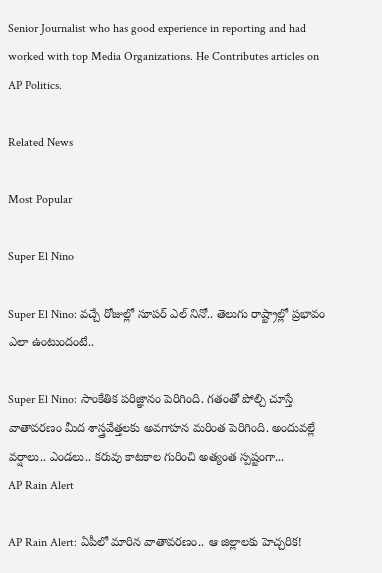Senior Journalist who has good experience in reporting and had worked with top Media Organizations. He Contributes articles on AP Politics.

Related News

Most Popular

Super El Nino

Super El Nino: వచ్చే రోజుల్లో సూపర్ ఎల్ నినో.. తెలుగు రాష్ట్రాల్లో ప్రభావం ఎలా ఉంటుందంటే..

Super El Nino: సాంకేతిక పరిజ్ఞానం పెరిగింది. గతంతో పోల్చి చూస్తే వాతావరణం మీద శాస్త్రవేత్తలకు అవగాహన మరింత పెరిగింది. అందువల్లే వర్షాలు.. ఎండలు.. కరువు కాటకాల గురించి అత్యంత స్పష్టంగా...
AP Rain Alert

AP Rain Alert: ఏపీలో మారిన వాతావరణం.. ఆ జిల్లాలకు హెచ్చరిక!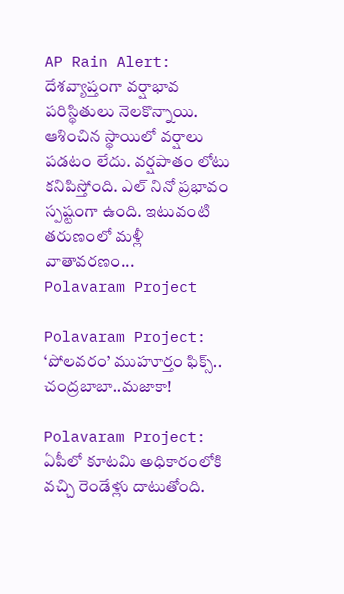AP Rain Alert: దేశవ్యాప్తంగా వర్షాభావ పరిస్థితులు నెలకొన్నాయి. ఆశించిన స్థాయిలో వర్షాలు పడటం లేదు. వర్షపాతం లోటు కనిపిస్తోంది. ఎల్ నినో ప్రభావం స్పష్టంగా ఉంది. ఇటువంటి తరుణంలో మళ్లీ వాతావరణం...
Polavaram Project

Polavaram Project: ‘పోలవరం’ ముహూర్తం ఫిక్స్.. చంద్రబాబా..మజాకా!

Polavaram Project: ఏపీలో కూటమి అధికారంలోకి వచ్చి రెండేళ్లు దాటుతోంది.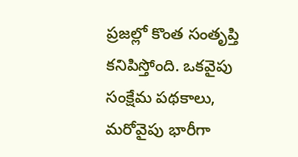ప్రజల్లో కొంత సంతృప్తి కనిపిస్తోంది. ఒకవైపు సంక్షేమ పథకాలు, మరోవైపు భారీగా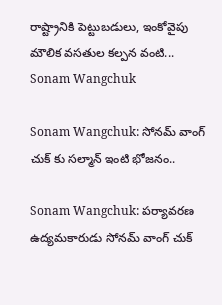రాష్ట్రానికి పెట్టుబడులు, ఇంకోవైపు మౌలిక వసతుల కల్పన వంటి...
Sonam Wangchuk

Sonam Wangchuk: సోనమ్ వాంగ్ చుక్ కు సల్మాన్ ఇంటి భోజనం..

Sonam Wangchuk: పర్యావరణ ఉద్యమకారుడు సోనమ్ వాంగ్ చుక్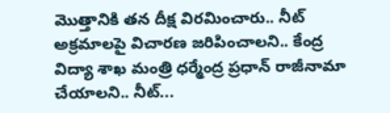మొత్తానికి తన దీక్ష విరమించారు.. నీట్ అక్రమాలపై విచారణ జరిపించాలని.. కేంద్ర విద్యా శాఖ మంత్రి ధర్మేంద్ర ప్రధాన్ రాజీనామా చేయాలని.. నీట్...